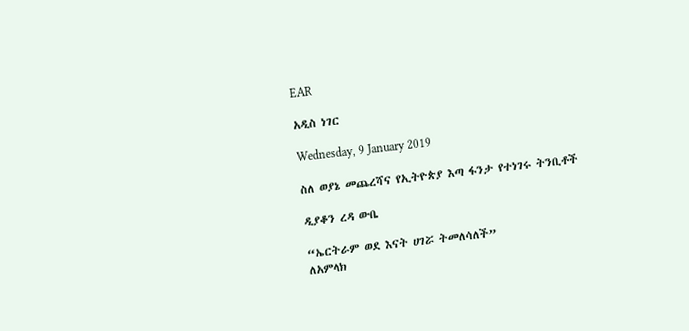EAR

አዲስ ነገር

Wednesday, 9 January 2019

ስለ ወያኔ መጨረሻና የኢትዮጵያ እጣ ፋንታ የተነገሩ ትንቢቶች

ዲያቆን ረዳ ውቤ

“ኤርትራም ወደ እናት ሀገሯ ትመለሳለች”
ለአምላክ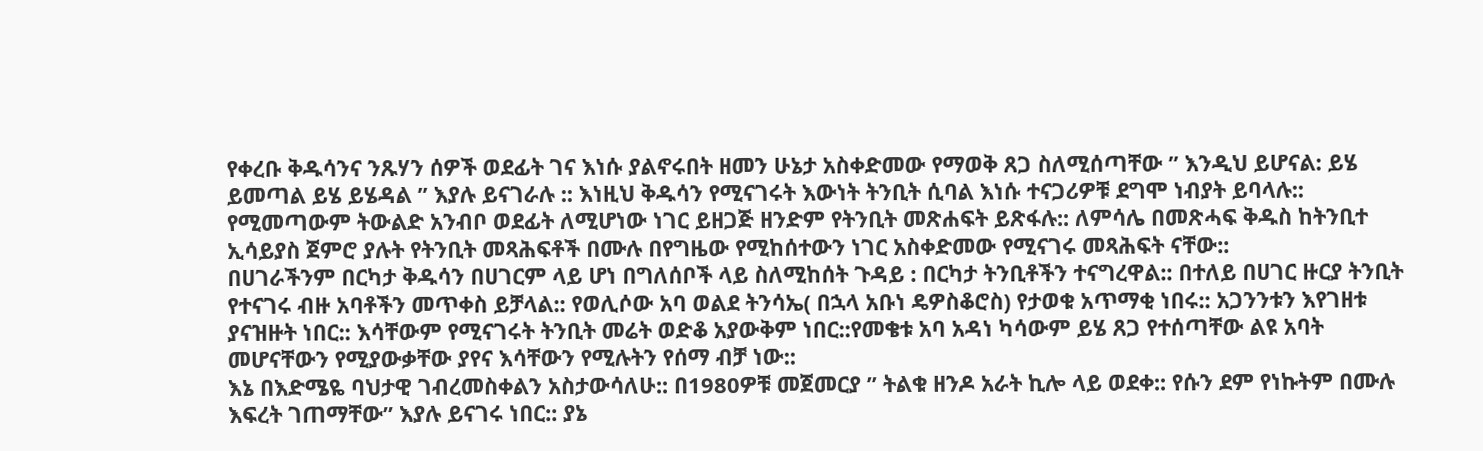የቀረቡ ቅዱሳንና ንጹሃን ሰዎች ወደፊት ገና እነሱ ያልኖሩበት ዘመን ሁኔታ አስቀድመው የማወቅ ጸጋ ስለሚሰጣቸው ” እንዲህ ይሆናል: ይሄ ይመጣል ይሄ ይሄዳል ” እያሉ ይናገራሉ :: እነዚህ ቅዱሳን የሚናገሩት እውነት ትንቢት ሲባል እነሱ ተናጋሪዎቹ ደግሞ ነብያት ይባላሉ:: የሚመጣውም ትውልድ አንብቦ ወደፊት ለሚሆነው ነገር ይዘጋጅ ዘንድም የትንቢት መጽሐፍት ይጽፋሉ:: ለምሳሌ በመጽሓፍ ቅዱስ ከትንቢተ ኢሳይያስ ጀምሮ ያሉት የትንቢት መጻሕፍቶች በሙሉ በየግዜው የሚከሰተውን ነገር አስቀድመው የሚናገሩ መጻሕፍት ናቸው::
በሀገራችንም በርካታ ቅዱሳን በሀገርም ላይ ሆነ በግለሰቦች ላይ ስለሚከሰት ጉዳይ : በርካታ ትንቢቶችን ተናግረዋል:: በተለይ በሀገር ዙርያ ትንቢት የተናገሩ ብዙ አባቶችን መጥቀስ ይቻላል:: የወሊሶው አባ ወልደ ትንሳኤ( በኋላ አቡነ ዴዎስቆሮስ) የታወቁ አጥማቂ ነበሩ:: አጋንንቱን እየገዘቱ ያናዝዙት ነበር:: እሳቸውም የሚናገሩት ትንቢት መሬት ወድቆ አያውቅም ነበር::የመቄቱ አባ አዳነ ካሳውም ይሄ ጸጋ የተሰጣቸው ልዩ አባት መሆናቸውን የሚያውቃቸው ያየና እሳቸውን የሚሉትን የሰማ ብቻ ነው::
እኔ በእድሜዬ ባህታዊ ገብረመስቀልን አስታውሳለሁ:: በ1980ዎቹ መጀመርያ ” ትልቁ ዘንዶ አራት ኪሎ ላይ ወደቀ:: የሱን ደም የነኩትም በሙሉ እፍረት ገጠማቸው” እያሉ ይናገሩ ነበር:: ያኔ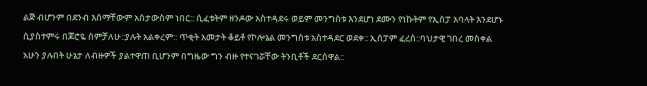ልጅ ብሆንም በደንብ እሰማቸውም አስታውስም ነበር:: ሲፈቱትም ዘንዶው አስተዳደሩ ወይም መንግስቱ እንደሆነ ደሙን የነኩትም የኢሰፓ አባላት እንደሆኑ ሲያስተምሩ በጆሮዬ ሰምቻለሁ::ያሉት አልቀረም:: ጥቂት አመታት ቆይቶ የኮሎኔል መንግስቱ አስተዳደር ወደቀ:: ኢሰፓም ፈረሰ::ባህታዊ ገበረ መስቀል አሁን ያሉበት ሁኔታ ለብዙዎች ያልተዋጠ ቢሆንም በግዜው ግን ብዙ የተናገሯቸው ትንቢቶች ደርሰዋል::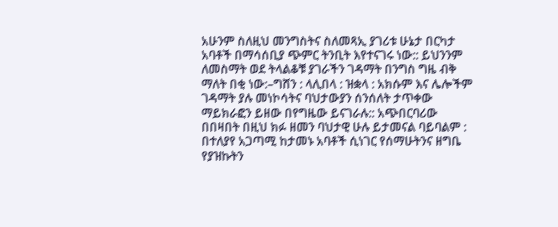አሁንም ስለዚህ መንግስትና ስለመጻኢ ያገሪቱ ሁኔታ በርካታ አባቶች በማሳሰቢያ ጭምር ትንቢት እየተናገሩ ነው:: ይህንንም ለመስማት ወደ ትላልቆቹ ያገራችን ገዳማት በንግስ ግዜ ብቅ ማለት በቂ ነው:–ግሸን : ላሊበላ : ዝቋላ : አክሱም እና ሌሎችም ገዳማት ያሉ መነኮሳትና ባህታውያን ሰንሰለት ታጥቀው ማይክራፎን ይዘው በየግዜው ይናገራሉ:: አጭበርባሪው በበዛበት በዚህ ክፉ ዘመን ባህታዊ ሁሉ ይታመናል ባይባልም : በተለያየ አጋጣሚ ከታመኑ አባቶች ሲነገር የሰማሁትንና ዘግቤ የያዝኩትን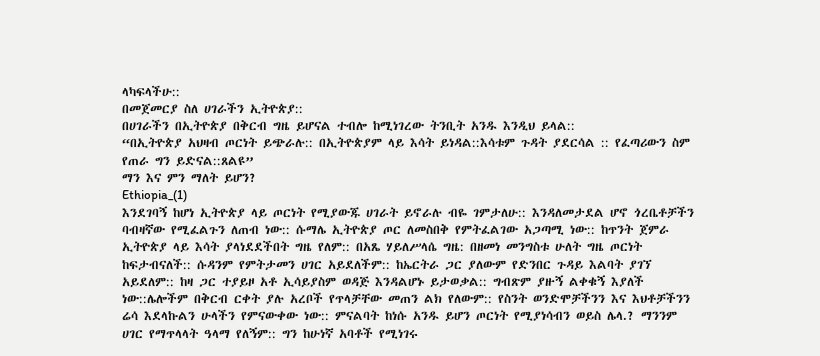ላካፍላችሁ::
በመጀመርያ ስለ ሀገራችን ኢትዮጵያ::
በሀገራችን በኢትዮጵያ በቅርብ ግዜ ይሆናል ተብሎ ከሚነገረው ትንቢት አንዱ እንዲህ ይላል::
“በኢትዮጵያ አህዛብ ጦርነት ይጭራሉ:: በኢትዮጵያም ላይ እሳት ይነዳል::እሳቱም ጉዳት ያደርሳል :: የፈጣሪውን ስም የጠራ ግን ይድናል::ጸልዩ”
ማን እና ምን ማለት ይሆን?
Ethiopia_(1)
እንደገባኝ ከሆነ ኢትዮጵያ ላይ ጦርነት የሚያውጁ ሀገራት ይኖራሉ ብዬ ገምታለሁ:: እንዳለመታደል ሆኖ ጎረቤቶቻችን ባብዛኛው የሚፈልጉን ለጠብ ነው:: ሱማሌ ኢትዮጵያ ጦር ለመስበቅ የምትፈልገው አጋጣሚ ነው:: ከጥንት ጀምራ ኢትዮጵያ ላይ እሳት ያላነደደችበት ግዜ የለም:: በአጼ ሃይለሥላሴ ግዜ: በዘመነ መንግስቱ ሁለት ግዜ ጦርነት ከፍታብናለች:: ሱዳንም የምትታመን ሀገር አይደለችም:: ከኤርትራ ጋር ያለውም የድንበር ጉዳይ እልባት ያገኘ አይደለም:: ከዛ ጋር ተያይዞ አቶ ኢሳይያስም ወዳጅ እንዳልሆኑ ይታወቃል:: ግብጽም ያዙኝ ልቀቁኝ እያለች ነው::ሌሎችም በቅርብ ርቀት ያሉ አረቦች የጥላቻቸው መጠን ልክ የለውም:: የስንት ወንድሞቻችንን እና እህቶቻችንን ሬሳ እደላኩልን ሁላችን የምናውቀው ነው:: ምናልባት ከነሱ አንዱ ይሆን ጦርነት የሚያነሳብን ወይስ ሌላ.? ማንንም ሀገር የማጥላላት ዓላማ የለኝም:: ግን ከሁነኛ አባቶች የሚነገሩ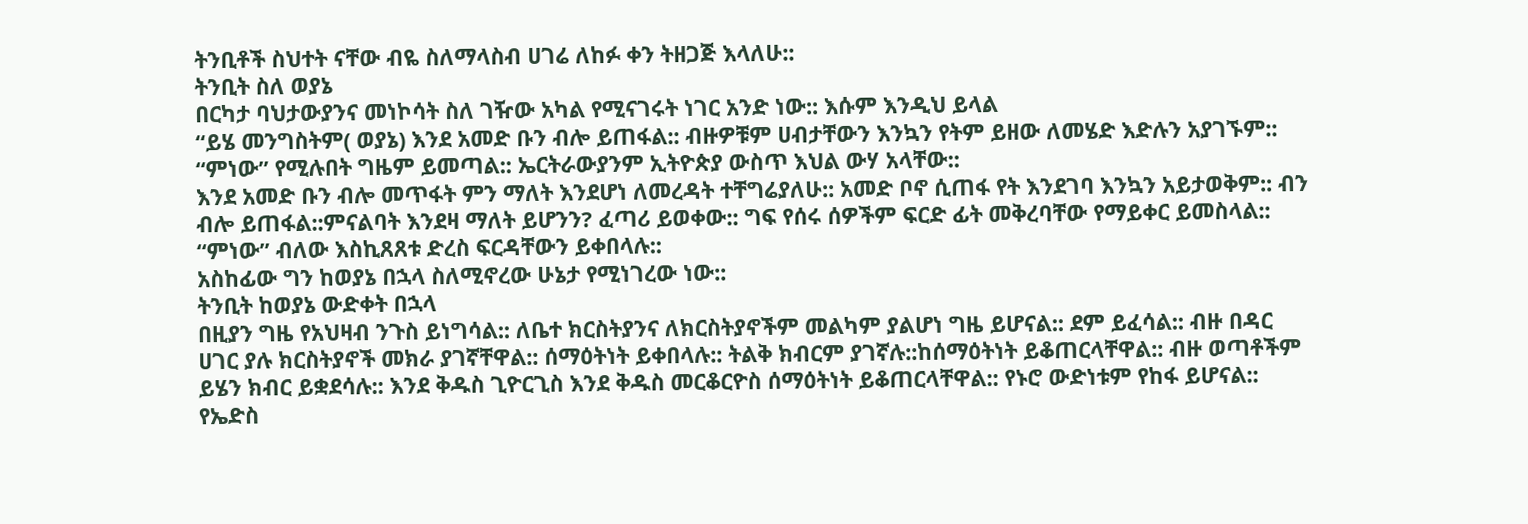ትንቢቶች ስህተት ናቸው ብዬ ስለማላስብ ሀገሬ ለከፉ ቀን ትዘጋጅ እላለሁ::
ትንቢት ስለ ወያኔ
በርካታ ባህታውያንና መነኮሳት ስለ ገዥው አካል የሚናገሩት ነገር አንድ ነው:: እሱም እንዲህ ይላል
“ይሄ መንግስትም( ወያኔ) እንደ አመድ ቡን ብሎ ይጠፋል:: ብዙዎቹም ሀብታቸውን እንኳን የትም ይዘው ለመሄድ እድሉን አያገኙም:: “ምነው” የሚሉበት ግዜም ይመጣል:: ኤርትራውያንም ኢትዮጵያ ውስጥ እህል ውሃ አላቸው::
እንደ አመድ ቡን ብሎ መጥፋት ምን ማለት እንደሆነ ለመረዳት ተቸግሬያለሁ:: አመድ ቦኖ ሲጠፋ የት እንደገባ እንኳን አይታወቅም:: ብን ብሎ ይጠፋል::ምናልባት እንደዛ ማለት ይሆንን? ፈጣሪ ይወቀው:: ግፍ የሰሩ ሰዎችም ፍርድ ፊት መቅረባቸው የማይቀር ይመስላል:: “ምነው” ብለው እስኪጸጸቱ ድረስ ፍርዳቸውን ይቀበላሉ::
አስከፊው ግን ከወያኔ በኋላ ስለሚኖረው ሁኔታ የሚነገረው ነው::
ትንቢት ከወያኔ ውድቀት በኋላ
በዚያን ግዜ የአህዛብ ንጉስ ይነግሳል:: ለቤተ ክርስትያንና ለክርስትያኖችም መልካም ያልሆነ ግዜ ይሆናል:: ደም ይፈሳል:: ብዙ በዳር ሀገር ያሉ ክርስትያኖች መክራ ያገኛቸዋል:: ሰማዕትነት ይቀበላሉ:: ትልቅ ክብርም ያገኛሉ::ከሰማዕትነት ይቆጠርላቸዋል:: ብዙ ወጣቶችም ይሄን ክብር ይቋደሳሉ:: እንደ ቅዱስ ጊዮርጊስ እንደ ቅዱስ መርቆርዮስ ሰማዕትነት ይቆጠርላቸዋል:: የኑሮ ውድነቱም የከፋ ይሆናል:: የኤድስ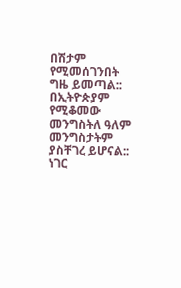በሽታም የሚመሰገንበት ግዜ ይመጣል:: በኢትዮጵያም የሚቆመው መንግስትለ ዓለም መንግስታትም ያስቸገረ ይሆናል:: ነገር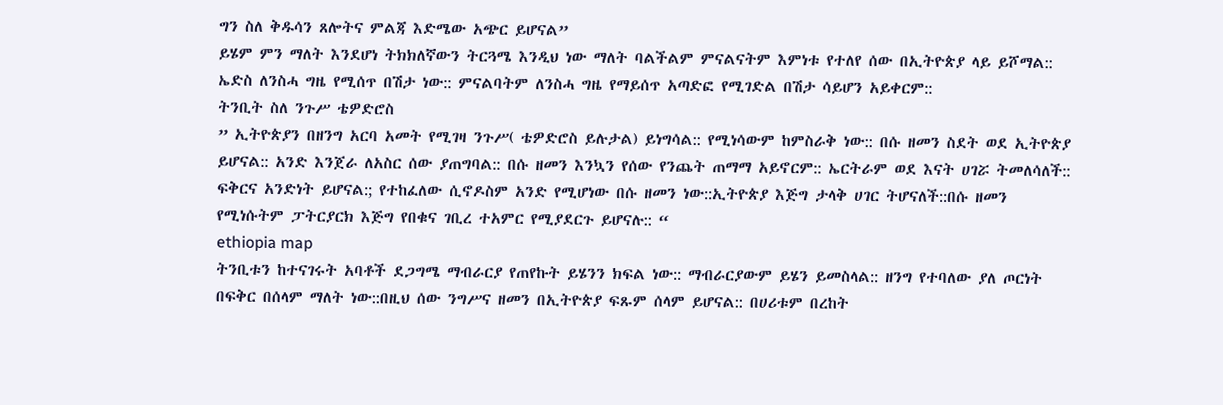ግን ስለ ቅዱሳን ጸሎትና ምልጃ እድሜው አጭር ይሆናል”
ይሄም ምን ማለት እንደሆነ ትክክለኛውን ትርጓሜ እንዲህ ነው ማለት ባልችልም ምናልናትም እምነቱ የተለየ ሰው በኢትዮጵያ ላይ ይሾማል:: ኤድስ ለንስሓ ግዜ የሚሰጥ በሽታ ነው:: ምናልባትም ለንስሓ ግዜ የማይሰጥ አጣድፎ የሚገድል በሽታ ሳይሆን አይቀርም::
ትንቢት ስለ ንጉሥ ቴዎድሮስ
” ኢትዮጵያን በዘንግ አርባ አመት የሚገዛ ንጉሥ( ቴዎድሮስ ይሉታል) ይነግሳል:: የሚነሳውም ከምስራቅ ነው:: በሱ ዘመን ስደት ወደ ኢትዮጵያ ይሆናል:: አንድ እንጀራ ለአስር ሰው ያጠግባል:: በሱ ዘመን እንኳን የሰው የንጨት ጠማማ አይኖርም:: ኤርትራም ወደ እናት ሀገሯ ትመለሳለች:: ፍቅርና አንድነት ይሆናል:; የተከፈለው ሲኖዶስም አንድ የሚሆነው በሱ ዘመን ነው::ኢትዮጵያ እጅግ ታላቅ ሀገር ትሆናለች::በሱ ዘመን የሚነሱትም ፓትርያርክ እጅግ የበቁና ገቢረ ተአምር የሚያደርጉ ይሆናሉ:: “
ethiopia map
ትንቢቱን ከተናገሩት አባቶች ደጋግሜ ማብራርያ የጠየኩት ይሄንን ክፍል ነው:: ማብራርያውም ይሄን ይመስላል:: ዘንግ የተባለው ያለ ጦርነት በፍቅር በሰላም ማለት ነው::በዚህ ሰው ንግሥና ዘመን በኢትዮጵያ ፍጹም ሰላም ይሆናል:: በሀሪቱም በረከት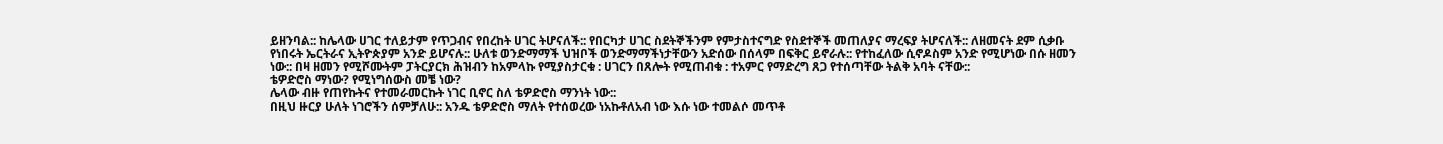ይዘንባል:: ከሌላው ሀገር ተለይታም የጥጋብና የበረከት ሀገር ትሆናለች:: የበርካታ ሀገር ስደትኞችንም የምታስተናግድ የስደተኞች መጠለያና ማረፍያ ትሆናለች:: ለዘመናት ደም ሲቃቡ የነበሩት ኤርትራና ኢትዮጵያም አንድ ይሆናሉ:: ሁለቱ ወንድማማች ህዝቦች ወንድማማችነታቸውን አድሰው በሰላም በፍቅር ይኖራሉ:: የተከፈለው ሲኖዶስም አንድ የሚሆነው በሱ ዘመን ነው:: በዛ ዘመን የሚሾሙትም ፓትርያርክ ሕዝብን ከአምላኩ የሚያስታርቁ : ሀገርን በጸሎት የሚጠብቁ : ተአምር የማድረግ ጸጋ የተሰጣቸው ትልቅ አባት ናቸው::
ቴዎድሮስ ማነው? የሚነግሰውስ መቼ ነው?
ሌላው ብዙ የጠየኩትና የተመራመርኩት ነገር ቢኖር ስለ ቴዎድሮስ ማንነት ነው::
በዚህ ዙርያ ሁለት ነገሮችን ሰምቻለሁ:: አንዱ ቴዎድሮስ ማለት የተሰወረው ነአኩቶለአብ ነው እሱ ነው ተመልሶ መጥቶ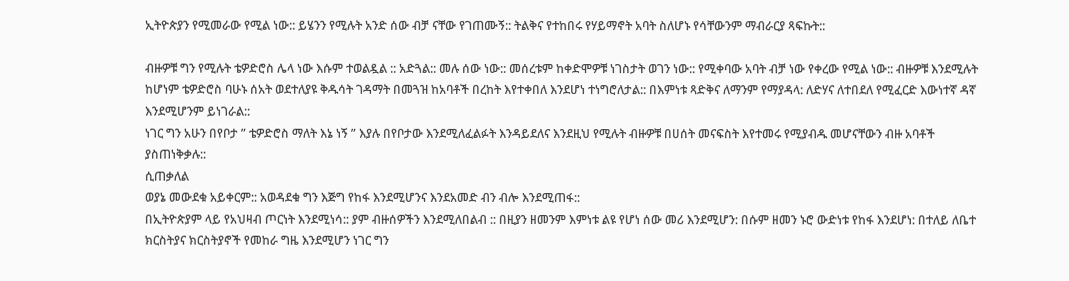ኢትዮጵያን የሚመራው የሚል ነው:: ይሄንን የሚሉት አንድ ሰው ብቻ ናቸው የገጠሙኝ:: ትልቅና የተከበሩ የሃይማኖት አባት ስለሆኑ የሳቸውንም ማብራርያ ጻፍኩት::

ብዙዎቹ ግን የሚሉት ቴዎድሮስ ሌላ ነው እሱም ተወልዷል :: አድጓል:: መሉ ሰው ነው:: መሰረቱም ከቀድሞዎቹ ነገስታት ወገን ነው:: የሚቀባው አባት ብቻ ነው የቀረው የሚል ነው:: ብዙዎቹ እንደሚሉት ከሆነም ቴዎድሮስ ባሁኑ ሰአት ወደተለያዩ ቅዱሳት ገዳማት በመጓዝ ከአባቶች በረከት እየተቀበለ እንደሆነ ተነግሮለታል:: በእምነቱ ጻድቅና ለማንም የማያዳላ: ለድሃና ለተበደለ የሚፈርድ እውነተኛ ዳኛ እንደሚሆንም ይነገራል::
ነገር ግን አሁን በየቦታ ” ቴዎድሮስ ማለት እኔ ነኝ ” እያሉ በየቦታው እንደሚለፈልፉት እንዳይደለና እንደዚህ የሚሉት ብዙዎቹ በሀሰት መናፍስት እየተመሩ የሚያብዱ መሆናቸውን ብዙ አባቶች ያስጠነቅቃሉ::
ሲጠቃለል
ወያኔ መውደቁ አይቀርም:: አወዳደቁ ግን እጅግ የከፋ እንደሚሆንና እንደአመድ ብን ብሎ እንደሚጠፋ::
በኢትዮጵያም ላይ የአህዛብ ጦርነት እንደሚነሳ:: ያም ብዙሰዎችን እንደሚለበልብ :: በዚያን ዘመንም እምነቱ ልዩ የሆነ ሰው መሪ እንደሚሆን: በሱም ዘመን ኑሮ ውድነቱ የከፋ እንደሆነ: በተለይ ለቤተ ክርስትያና ክርስትያኖች የመከራ ግዜ እንደሚሆን ነገር ግን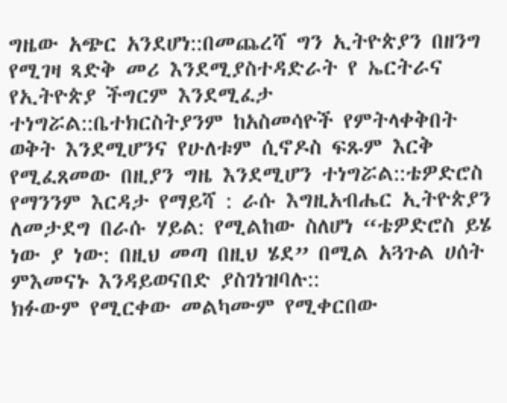ግዜው አጭር አንደሆነ::በመጨረሻ ግን ኢትዮጵያን በዘንግ የሚገዛ ጻድቅ መሪ እንደሚያስተዳድራት የ ኤርትራና የኢትዮጵያ ችግርም እንደሚፈታ ተነግሯል::ቤተክርስትያንም ከአስመሳዮች የምትላቀቅበት ወቅት እንደሚሆንና የሁለቱም ሲኖዶስ ፍጹም እርቅ የሚፈጸመው በዚያን ግዜ እንደሚሆን ተነግሯል::ቴዎድሮስ የማንንም እርዳታ የማይሻ : ራሱ እግዚአብሔር ኢትዮጵያን ለመታደግ በራሱ ሃይል: የሚልከው ስለሆነ “ቴዎድሮስ ይሄ ነው ያ ነው: በዚህ መጣ በዚህ ሄደ” በሚል አጓጉል ሀሰት ምእመናኑ እንዳይወናበድ ያስገነዝባሉ::
ክፉውም የሚርቀው መልካሙም የሚቀርበው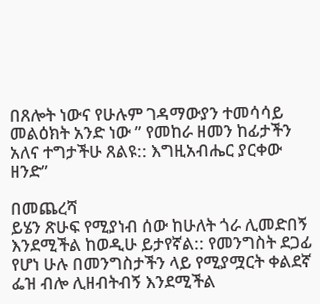በጸሎት ነውና የሁሉም ገዳማውያን ተመሳሳይ መልዕክት አንድ ነው ” የመከራ ዘመን ከፊታችን አለና ተግታችሁ ጸልዩ:: እግዚአብሔር ያርቀው ዘንድ”

በመጨረሻ
ይሄን ጽሁፍ የሚያነብ ሰው ከሁለት ጎራ ሊመድበኝ እንደሚችል ከወዲሁ ይታየኛል:: የመንግስት ደጋፊ የሆነ ሁሉ በመንግስታችን ላይ የሚያሟርት ቀልደኛ ፌዝ ብሎ ሊዘብትብኝ እንደሚችል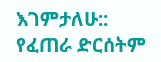እገምታለሁ:: የፈጠራ ድርሰትም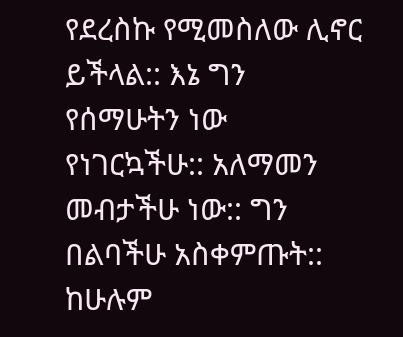የደረስኩ የሚመስለው ሊኖር ይችላል:: እኔ ግን የሰማሁትን ነው የነገርኳችሁ:: አለማመን መብታችሁ ነው:: ግን በልባችሁ አስቀምጡት:: ከሁሉም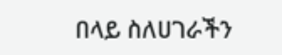በላይ ስለሀገራችን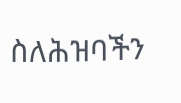ስለሕዝባችን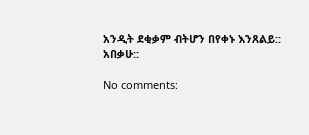አንዲት ደቂቃም ብትሆን በየቀኑ እንጸልይ::
አበቃሁ::

No comments: